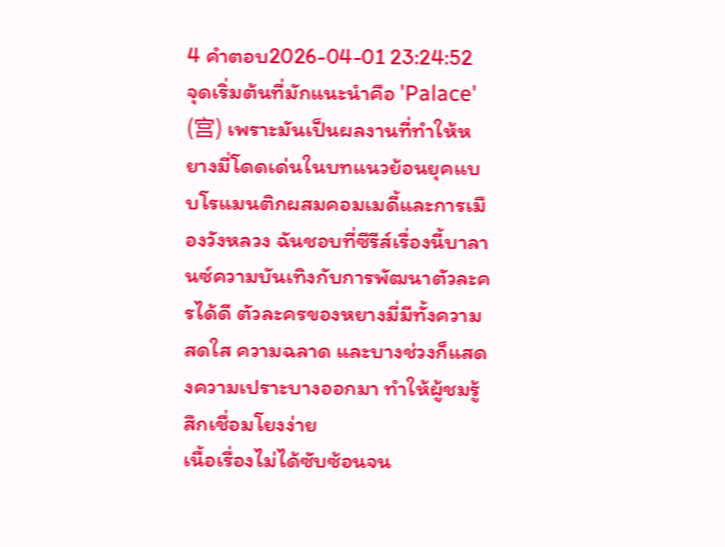4 คำตอบ2026-04-01 23:24:52
จุดเริ่มต้นที่มักแนะนำคือ 'Palace' (宫) เพราะมันเป็นผลงานที่ทำให้หยางมี่โดดเด่นในบทแนวย้อนยุคแบบโรแมนติกผสมคอมเมดี้และการเมืองวังหลวง ฉันชอบที่ซีรีส์เรื่องนี้บาลานซ์ความบันเทิงกับการพัฒนาตัวละครได้ดี ตัวละครของหยางมี่มีทั้งความสดใส ความฉลาด และบางช่วงก็แสดงความเปราะบางออกมา ทำให้ผู้ชมรู้สึกเชื่อมโยงง่าย
เนื้อเรื่องไม่ได้ซับซ้อนจน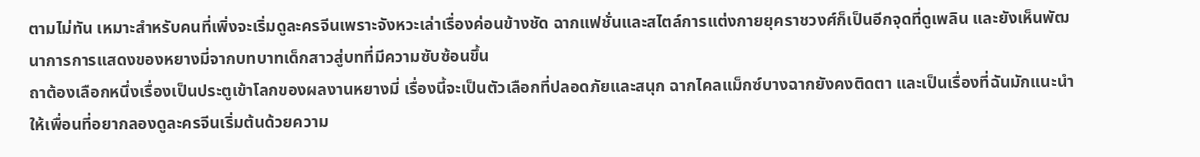ตามไม่ทัน เหมาะสำหรับคนที่เพิ่งจะเริ่มดูละครจีนเพราะจังหวะเล่าเรื่องค่อนข้างชัด ฉากแฟชั่นและสไตล์การแต่งกายยุคราชวงศ์ก็เป็นอีกจุดที่ดูเพลิน และยังเห็นพัฒนาการการแสดงของหยางมี่จากบทบาทเด็กสาวสู่บทที่มีความซับซ้อนขึ้น
ถาต้องเลือกหนึ่งเรื่องเป็นประตูเข้าโลกของผลงานหยางมี่ เรื่องนี้จะเป็นตัวเลือกที่ปลอดภัยและสนุก ฉากไคลแม็กซ์บางฉากยังคงติดตา และเป็นเรื่องที่ฉันมักแนะนำให้เพื่อนที่อยากลองดูละครจีนเริ่มต้นด้วยความ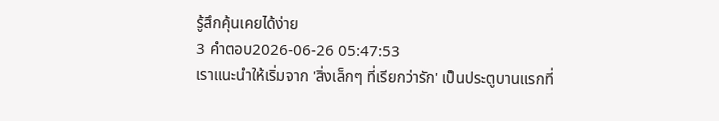รู้สึกคุ้นเคยได้ง่าย
3 คำตอบ2026-06-26 05:47:53
เราแนะนำให้เริ่มจาก 'สิ่งเล็กๆ ที่เรียกว่ารัก' เป็นประตูบานแรกที่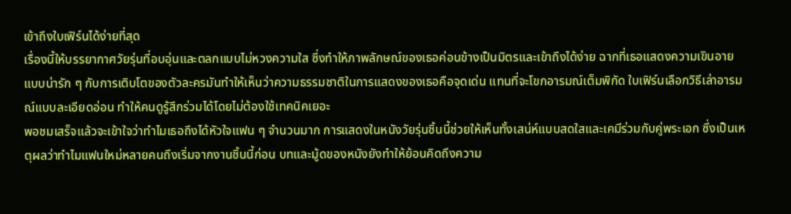เข้าถึงใบเฟิร์นได้ง่ายที่สุด
เรื่องนี้ให้บรรยากาศวัยรุ่นที่อบอุ่นและตลกแบบไม่หวงความใส ซึ่งทำให้ภาพลักษณ์ของเธอค่อนข้างเป็นมิตรและเข้าถึงได้ง่าย ฉากที่เธอแสดงความเขินอายแบบน่ารัก ๆ กับการเติบโตของตัวละครมันทำให้เห็นว่าความธรรมชาติในการแสดงของเธอคือจุดเด่น แทนที่จะโขกอารมณ์เต็มพิกัด ใบเฟิร์นเลือกวิธีเล่าอารมณ์แบบละเอียดอ่อน ทำให้คนดูรู้สึกร่วมได้โดยไม่ต้องใช้เทคนิคเยอะ
พอชมเสร็จแล้วจะเข้าใจว่าทำไมเธอถึงได้หัวใจแฟน ๆ จำนวนมาก การแสดงในหนังวัยรุ่นชิ้นนี้ช่วยให้เห็นทั้งเสน่ห์แบบสดใสและเคมีร่วมกับคู่พระเอก ซึ่งเป็นเหตุผลว่าทำไมแฟนใหม่หลายคนถึงเริ่มจากงานชิ้นนี้ก่อน บทและมู้ดของหนังยังทำให้ย้อนคิดถึงความ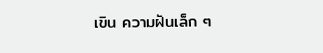เขิน ความฝันเล็ก ๆ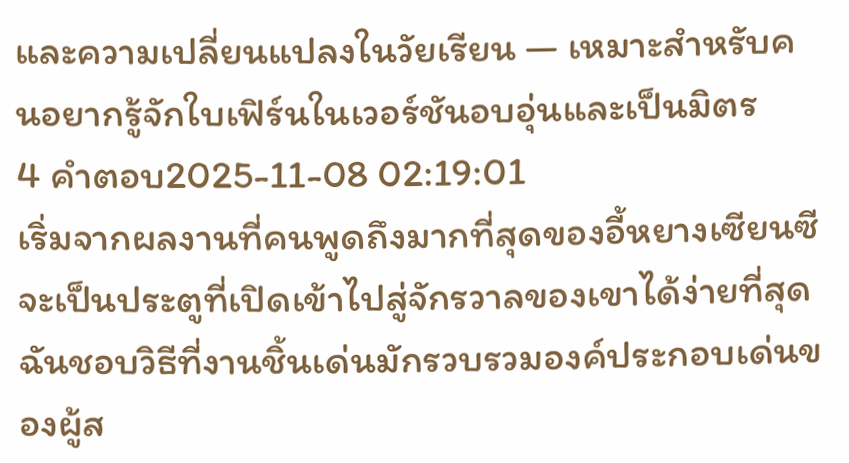และความเปลี่ยนแปลงในวัยเรียน — เหมาะสำหรับคนอยากรู้จักใบเฟิร์นในเวอร์ชันอบอุ่นและเป็นมิตร
4 คำตอบ2025-11-08 02:19:01
เริ่มจากผลงานที่คนพูดถึงมากที่สุดของอี้หยางเซียนซีจะเป็นประตูที่เปิดเข้าไปสู่จักรวาลของเขาได้ง่ายที่สุด ฉันชอบวิธีที่งานชิ้นเด่นมักรวบรวมองค์ประกอบเด่นของผู้ส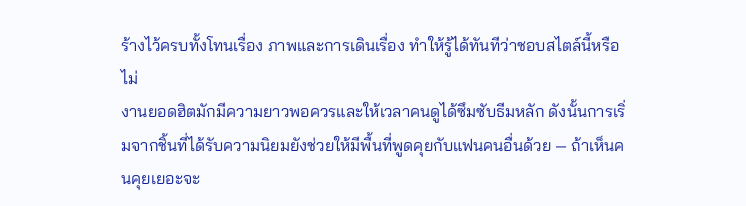ร้างไว้ครบทั้งโทนเรื่อง ภาพและการเดินเรื่อง ทำให้รู้ได้ทันทีว่าชอบสไตล์นี้หรือไม่
งานยอดฮิตมักมีความยาวพอควรและให้เวลาคนดูได้ซึมซับธีมหลัก ดังนั้นการเริ่มจากชิ้นที่ได้รับความนิยมยังช่วยให้มีพื้นที่พูดคุยกับแฟนคนอื่นด้วย — ถ้าเห็นคนคุยเยอะจะ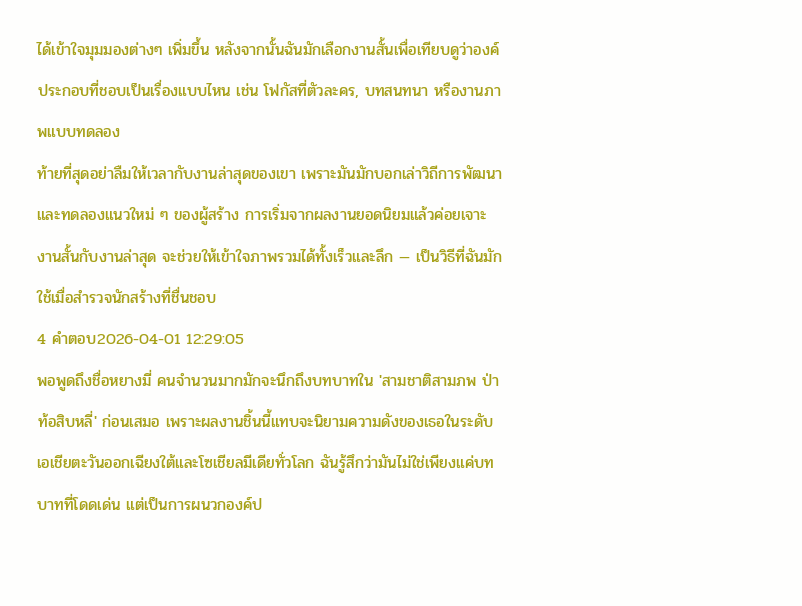ได้เข้าใจมุมมองต่างๆ เพิ่มขึ้น หลังจากนั้นฉันมักเลือกงานสั้นเพื่อเทียบดูว่าองค์ประกอบที่ชอบเป็นเรื่องแบบไหน เช่น โฟกัสที่ตัวละคร, บทสนทนา หรืองานภาพแบบทดลอง
ท้ายที่สุดอย่าลืมให้เวลากับงานล่าสุดของเขา เพราะมันมักบอกเล่าวิถีการพัฒนาและทดลองแนวใหม่ ๆ ของผู้สร้าง การเริ่มจากผลงานยอดนิยมแล้วค่อยเจาะงานสั้นกับงานล่าสุด จะช่วยให้เข้าใจภาพรวมได้ทั้งเร็วและลึก — เป็นวิธีที่ฉันมักใช้เมื่อสำรวจนักสร้างที่ชื่นชอบ
4 คำตอบ2026-04-01 12:29:05
พอพูดถึงชื่อหยางมี่ คนจำนวนมากมักจะนึกถึงบทบาทใน 'สามชาติสามภพ ป่าท้อสิบหลี่' ก่อนเสมอ เพราะผลงานชิ้นนี้แทบจะนิยามความดังของเธอในระดับเอเชียตะวันออกเฉียงใต้และโซเชียลมีเดียทั่วโลก ฉันรู้สึกว่ามันไม่ใช่เพียงแค่บทบาทที่โดดเด่น แต่เป็นการผนวกองค์ป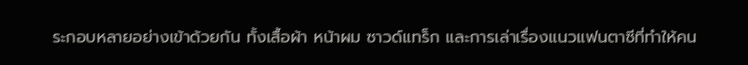ระกอบหลายอย่างเข้าด้วยกัน ทั้งเสื้อผ้า หน้าผม ซาวด์แทร็ก และการเล่าเรื่องแนวแฟนตาซีที่ทำให้คน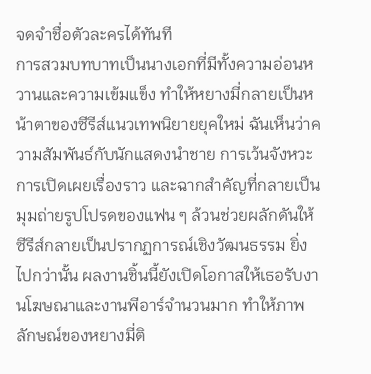จดจำชื่อตัวละครได้ทันที
การสวมบทบาทเป็นนางเอกที่มีทั้งความอ่อนหวานและความเข้มแข็ง ทำให้หยางมี่กลายเป็นหน้าตาของซีรีส์แนวเทพนิยายยุคใหม่ ฉันเห็นว่าความสัมพันธ์กับนักแสดงนำชาย การเว้นจังหวะการเปิดเผยเรื่องราว และฉากสำคัญที่กลายเป็นมุมถ่ายรูปโปรดของแฟน ๆ ล้วนช่วยผลักดันให้ซีรีส์กลายเป็นปรากฏการณ์เชิงวัฒนธรรม ยิ่งไปกว่านั้น ผลงานชิ้นนี้ยังเปิดโอกาสให้เธอรับงานโฆษณาและงานพีอาร์จำนวนมาก ทำให้ภาพลักษณ์ของหยางมี่ติ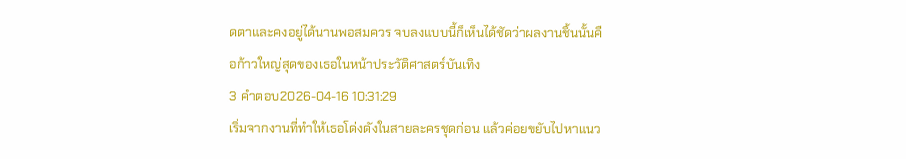ดตาและคงอยู่ได้นานพอสมควร จบลงแบบนี้ก็เห็นได้ชัดว่าผลงานชิ้นนั้นคือก้าวใหญ่สุดของเธอในหน้าประวัติศาสตร์บันเทิง
3 คำตอบ2026-04-16 10:31:29
เริ่มจากงานที่ทำให้เธอโด่งดังในสายละครชุดก่อน แล้วค่อยขยับไปหาแนว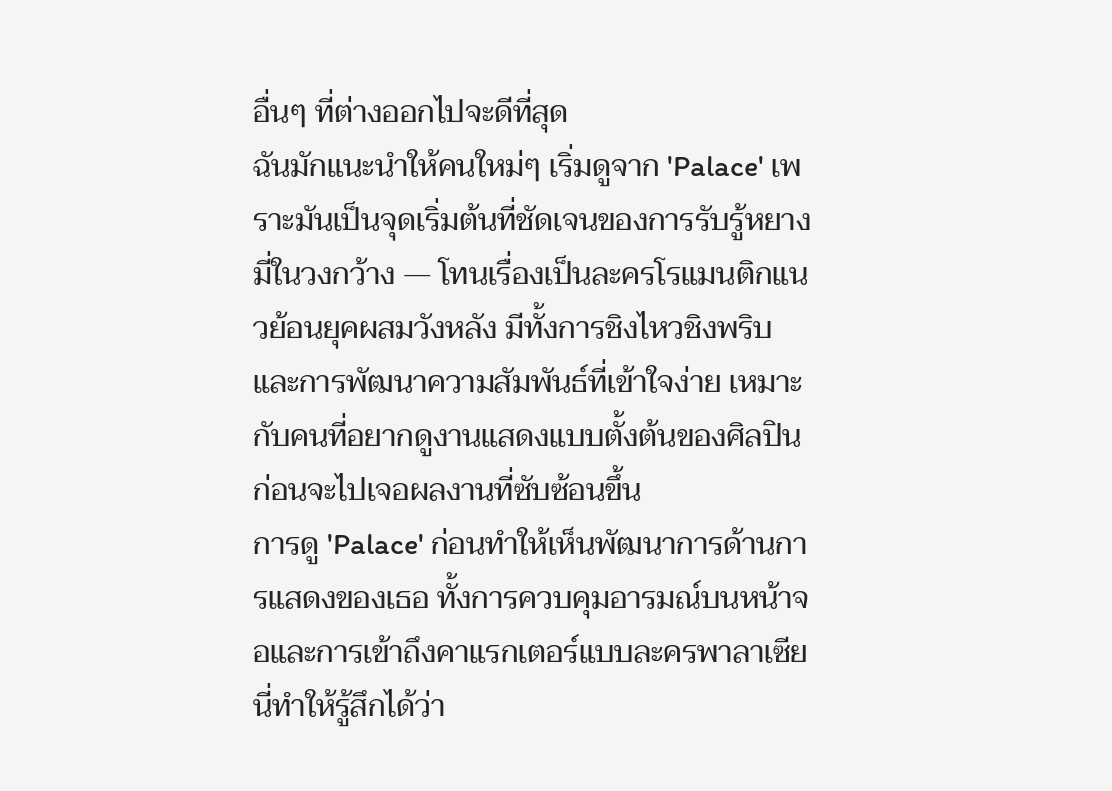อื่นๆ ที่ต่างออกไปจะดีที่สุด
ฉันมักแนะนำให้คนใหม่ๆ เริ่มดูจาก 'Palace' เพราะมันเป็นจุดเริ่มต้นที่ชัดเจนของการรับรู้หยางมี่ในวงกว้าง — โทนเรื่องเป็นละครโรแมนติกแนวย้อนยุคผสมวังหลัง มีทั้งการชิงไหวชิงพริบและการพัฒนาความสัมพันธ์ที่เข้าใจง่าย เหมาะกับคนที่อยากดูงานแสดงแบบตั้งต้นของศิลปินก่อนจะไปเจอผลงานที่ซับซ้อนขึ้น
การดู 'Palace' ก่อนทำให้เห็นพัฒนาการด้านการแสดงของเธอ ทั้งการควบคุมอารมณ์บนหน้าจอและการเข้าถึงคาแรกเตอร์แบบละครพาลาเซียนี่ทำให้รู้สึกได้ว่า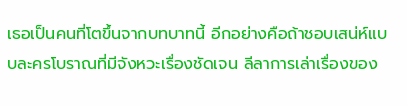เธอเป็นคนที่โตขึ้นจากบทบาทนี้ อีกอย่างคือถ้าชอบเสน่ห์แบบละครโบราณที่มีจังหวะเรื่องชัดเจน ลีลาการเล่าเรื่องของ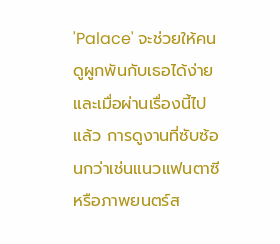'Palace' จะช่วยให้คนดูผูกพันกับเธอได้ง่าย และเมื่อผ่านเรื่องนี้ไปแล้ว การดูงานที่ซับซ้อนกว่าเช่นแนวแฟนตาซีหรือภาพยนตร์ส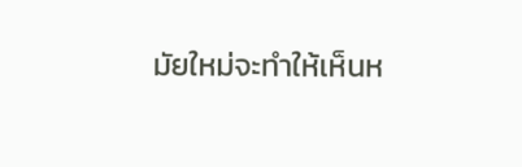มัยใหม่จะทำให้เห็นห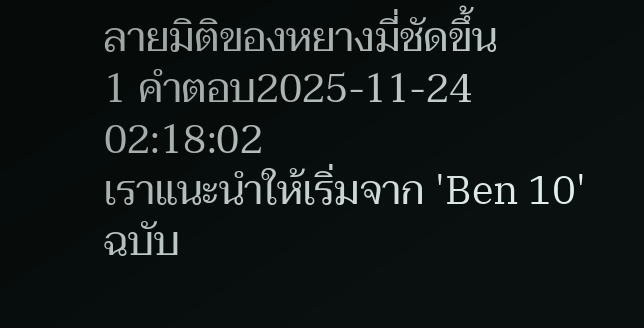ลายมิติของหยางมี่ชัดขึ้น
1 คำตอบ2025-11-24 02:18:02
เราแนะนำให้เริ่มจาก 'Ben 10' ฉบับ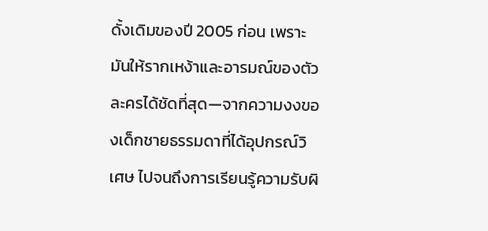ดั้งเดิมของปี 2005 ก่อน เพราะมันให้รากเหง้าและอารมณ์ของตัวละครได้ชัดที่สุด—จากความงงของเด็กชายธรรมดาที่ได้อุปกรณ์วิเศษ ไปจนถึงการเรียนรู้ความรับผิ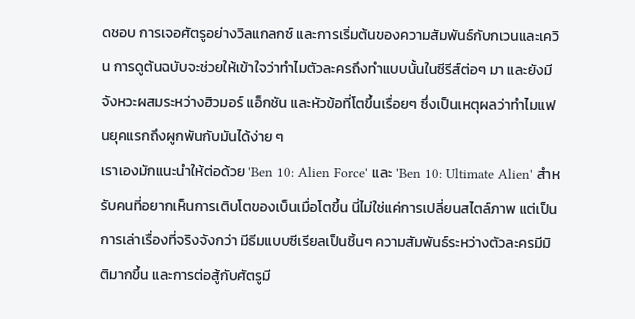ดชอบ การเจอศัตรูอย่างวิลแกลกซ์ และการเริ่มต้นของความสัมพันธ์กับกเวนและเควิน การดูต้นฉบับจะช่วยให้เข้าใจว่าทำไมตัวละครถึงทำแบบนั้นในซีรีส์ต่อๆ มา และยังมีจังหวะผสมระหว่างฮิวมอร์ แอ็กชัน และหัวข้อที่โตขึ้นเรื่อยๆ ซึ่งเป็นเหตุผลว่าทำไมแฟนยุคแรกถึงผูกพันกับมันได้ง่าย ๆ
เราเองมักแนะนำให้ต่อด้วย 'Ben 10: Alien Force' และ 'Ben 10: Ultimate Alien' สำหรับคนที่อยากเห็นการเติบโตของเบ็นเมื่อโตขึ้น นี่ไม่ใช่แค่การเปลี่ยนสไตล์ภาพ แต่เป็นการเล่าเรื่องที่จริงจังกว่า มีธีมแบบซีเรียลเป็นชิ้นๆ ความสัมพันธ์ระหว่างตัวละครมีมิติมากขึ้น และการต่อสู้กับศัตรูมี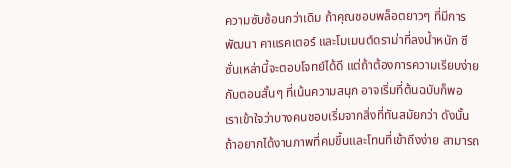ความซับซ้อนกว่าเดิม ถ้าคุณชอบพล็อตยาวๆ ที่มีการพัฒนา คาแรคเตอร์ และโมเมนต์ดราม่าที่ลงน้ำหนัก ซีซั่นเหล่านี้จะตอบโจทย์ได้ดี แต่ถ้าต้องการความเรียบง่ายกับตอนสั้นๆ ที่เน้นความสนุก อาจเริ่มที่ต้นฉบับก็พอ
เราเข้าใจว่าบางคนชอบเริ่มจากสิ่งที่ทันสมัยกว่า ดังนั้นถ้าอยากได้งานภาพที่คมขึ้นและโทนที่เข้าถึงง่าย สามารถ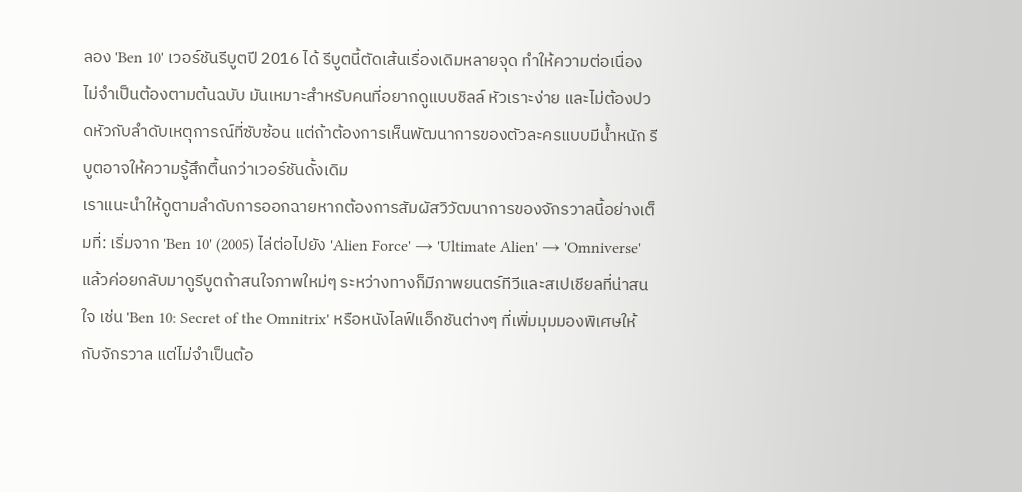ลอง 'Ben 10' เวอร์ชันรีบูตปี 2016 ได้ รีบูตนี้ตัดเส้นเรื่องเดิมหลายจุด ทำให้ความต่อเนื่องไม่จำเป็นต้องตามต้นฉบับ มันเหมาะสำหรับคนที่อยากดูแบบชิลล์ หัวเราะง่าย และไม่ต้องปวดหัวกับลำดับเหตุการณ์ที่ซับซ้อน แต่ถ้าต้องการเห็นพัฒนาการของตัวละครแบบมีน้ำหนัก รีบูตอาจให้ความรู้สึกตื้นกว่าเวอร์ชันดั้งเดิม
เราแนะนำให้ดูตามลำดับการออกฉายหากต้องการสัมผัสวิวัฒนาการของจักรวาลนี้อย่างเต็มที่: เริ่มจาก 'Ben 10' (2005) ไล่ต่อไปยัง 'Alien Force' → 'Ultimate Alien' → 'Omniverse' แล้วค่อยกลับมาดูรีบูตถ้าสนใจภาพใหม่ๆ ระหว่างทางก็มีภาพยนตร์ทีวีและสเปเชียลที่น่าสนใจ เช่น 'Ben 10: Secret of the Omnitrix' หรือหนังไลฟ์แอ็กชันต่างๆ ที่เพิ่มมุมมองพิเศษให้กับจักรวาล แต่ไม่จำเป็นต้อ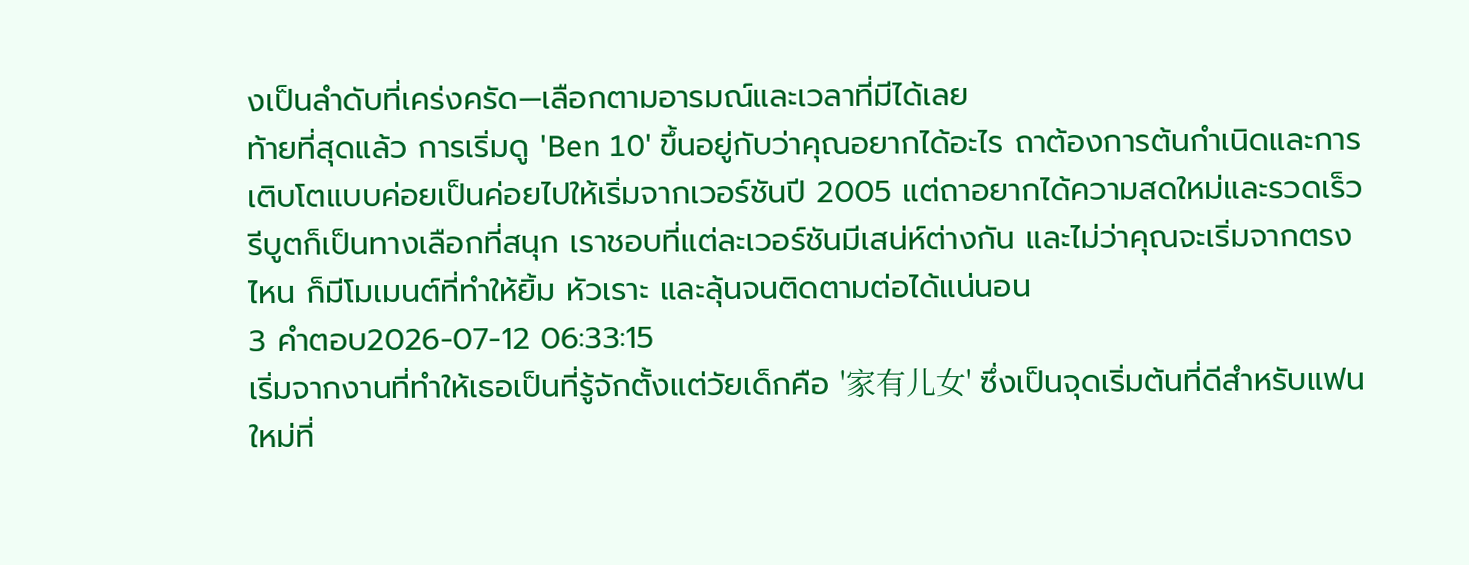งเป็นลำดับที่เคร่งครัด—เลือกตามอารมณ์และเวลาที่มีได้เลย
ท้ายที่สุดแล้ว การเริ่มดู 'Ben 10' ขึ้นอยู่กับว่าคุณอยากได้อะไร ถาต้องการต้นกำเนิดและการเติบโตแบบค่อยเป็นค่อยไปให้เริ่มจากเวอร์ชันปี 2005 แต่ถาอยากได้ความสดใหม่และรวดเร็ว รีบูตก็เป็นทางเลือกที่สนุก เราชอบที่แต่ละเวอร์ชันมีเสน่ห์ต่างกัน และไม่ว่าคุณจะเริ่มจากตรงไหน ก็มีโมเมนต์ที่ทำให้ยิ้ม หัวเราะ และลุ้นจนติดตามต่อได้แน่นอน
3 คำตอบ2026-07-12 06:33:15
เริ่มจากงานที่ทำให้เธอเป็นที่รู้จักตั้งแต่วัยเด็กคือ '家有儿女' ซึ่งเป็นจุดเริ่มต้นที่ดีสำหรับแฟนใหม่ที่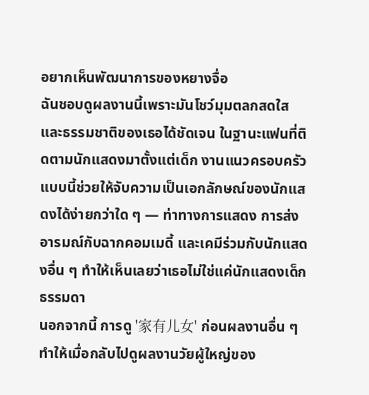อยากเห็นพัฒนาการของหยางจื่อ
ฉันชอบดูผลงานนี้เพราะมันโชว์มุมตลกสดใสและธรรมชาติของเธอได้ชัดเจน ในฐานะแฟนที่ติดตามนักแสดงมาตั้งแต่เด็ก งานแนวครอบครัวแบบนี้ช่วยให้จับความเป็นเอกลักษณ์ของนักแสดงได้ง่ายกว่าใด ๆ — ท่าทางการแสดง การส่งอารมณ์กับฉากคอมเมดี้ และเคมีร่วมกับนักแสดงอื่น ๆ ทำให้เห็นเลยว่าเธอไม่ใช่แค่นักแสดงเด็กธรรมดา
นอกจากนี้ การดู '家有儿女' ก่อนผลงานอื่น ๆ ทำให้เมื่อกลับไปดูผลงานวัยผู้ใหญ่ของ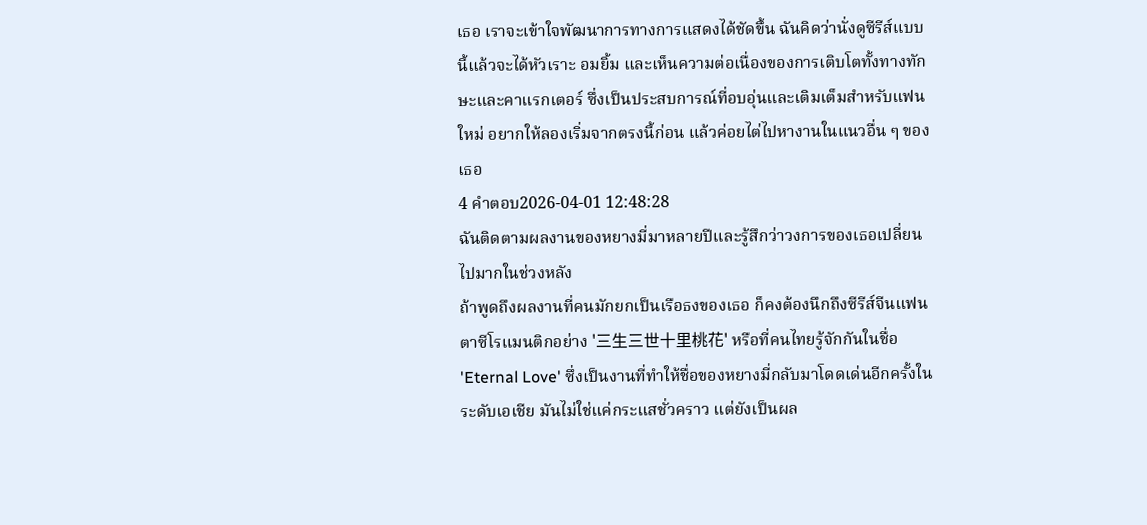เธอ เราจะเข้าใจพัฒนาการทางการแสดงได้ชัดขึ้น ฉันคิดว่านั่งดูซีรีส์แบบนี้แล้วจะได้หัวเราะ อมยิ้ม และเห็นความต่อเนื่องของการเติบโตทั้งทางทักษะและคาแรกเตอร์ ซึ่งเป็นประสบการณ์ที่อบอุ่นและเติมเต็มสำหรับแฟนใหม่ อยากให้ลองเริ่มจากตรงนี้ก่อน แล้วค่อยไต่ไปหางานในแนวอื่น ๆ ของเธอ
4 คำตอบ2026-04-01 12:48:28
ฉันติดตามผลงานของหยางมี่มาหลายปีและรู้สึกว่าวงการของเธอเปลี่ยนไปมากในช่วงหลัง
ถ้าพูดถึงผลงานที่คนมักยกเป็นเรือธงของเธอ ก็คงต้องนึกถึงซีรีส์จีนแฟนตาซีโรแมนติกอย่าง '三生三世十里桃花' หรือที่คนไทยรู้จักกันในชื่อ 'Eternal Love' ซึ่งเป็นงานที่ทำให้ชื่อของหยางมี่กลับมาโดดเด่นอีกครั้งในระดับเอเชีย มันไม่ใช่แค่กระแสชั่วคราว แต่ยังเป็นผล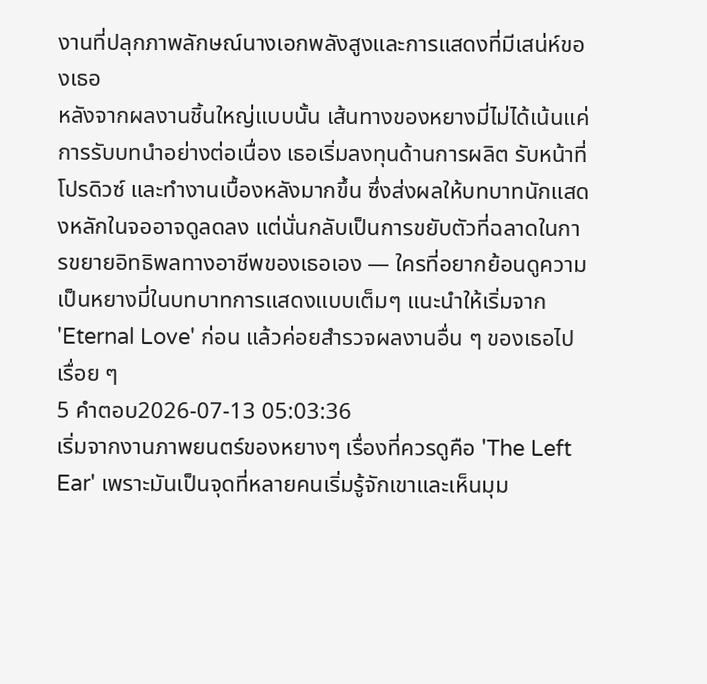งานที่ปลุกภาพลักษณ์นางเอกพลังสูงและการแสดงที่มีเสน่ห์ของเธอ
หลังจากผลงานชิ้นใหญ่แบบนั้น เส้นทางของหยางมี่ไม่ได้เน้นแค่การรับบทนำอย่างต่อเนื่อง เธอเริ่มลงทุนด้านการผลิต รับหน้าที่โปรดิวซ์ และทำงานเบื้องหลังมากขึ้น ซึ่งส่งผลให้บทบาทนักแสดงหลักในจออาจดูลดลง แต่นั่นกลับเป็นการขยับตัวที่ฉลาดในการขยายอิทธิพลทางอาชีพของเธอเอง — ใครที่อยากย้อนดูความเป็นหยางมี่ในบทบาทการแสดงแบบเต็มๆ แนะนำให้เริ่มจาก 'Eternal Love' ก่อน แล้วค่อยสำรวจผลงานอื่น ๆ ของเธอไปเรื่อย ๆ
5 คำตอบ2026-07-13 05:03:36
เริ่มจากงานภาพยนตร์ของหยางๆ เรื่องที่ควรดูคือ 'The Left Ear' เพราะมันเป็นจุดที่หลายคนเริ่มรู้จักเขาและเห็นมุม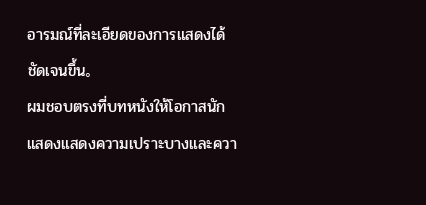อารมณ์ที่ละเอียดของการแสดงได้ชัดเจนขึ้น。
ผมชอบตรงที่บทหนังให้โอกาสนักแสดงแสดงความเปราะบางและควา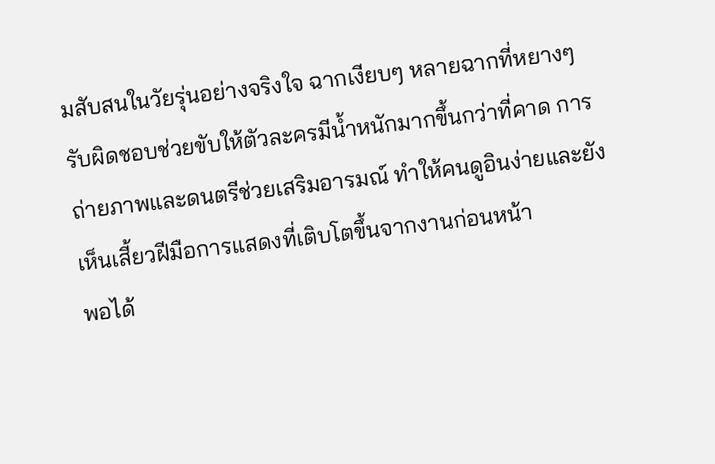มสับสนในวัยรุ่นอย่างจริงใจ ฉากเงียบๆ หลายฉากที่หยางๆ รับผิดชอบช่วยขับให้ตัวละครมีน้ำหนักมากขึ้นกว่าที่คาด การถ่ายภาพและดนตรีช่วยเสริมอารมณ์ ทำให้คนดูอินง่ายและยังเห็นเสี้ยวฝีมือการแสดงที่เติบโตขึ้นจากงานก่อนหน้า
พอได้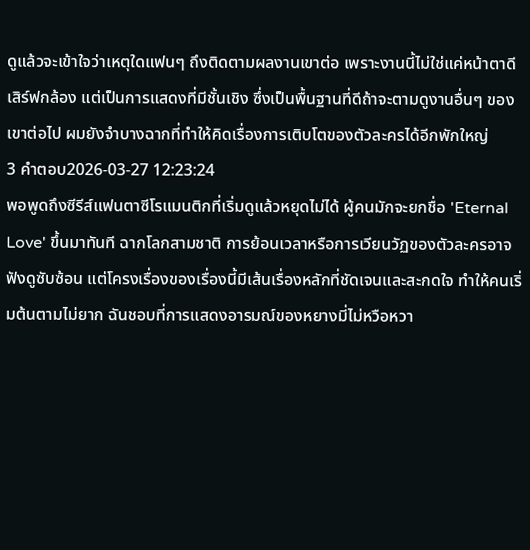ดูแล้วจะเข้าใจว่าเหตุใดแฟนๆ ถึงติดตามผลงานเขาต่อ เพราะงานนี้ไม่ใช่แค่หน้าตาดีเสิร์ฟกล้อง แต่เป็นการแสดงที่มีชั้นเชิง ซึ่งเป็นพื้นฐานที่ดีถ้าจะตามดูงานอื่นๆ ของเขาต่อไป ผมยังจำบางฉากที่ทำให้คิดเรื่องการเติบโตของตัวละครได้อีกพักใหญ่
3 คำตอบ2026-03-27 12:23:24
พอพูดถึงซีรีส์แฟนตาซีโรแมนติกที่เริ่มดูแล้วหยุดไม่ได้ ผู้คนมักจะยกชื่อ 'Eternal Love' ขึ้นมาทันที ฉากโลกสามชาติ การย้อนเวลาหรือการเวียนวัฏของตัวละครอาจฟังดูซับซ้อน แต่โครงเรื่องของเรื่องนี้มีเส้นเรื่องหลักที่ชัดเจนและสะกดใจ ทำให้คนเริ่มต้นตามไม่ยาก ฉันชอบที่การแสดงอารมณ์ของหยางมี่ไม่หวือหวา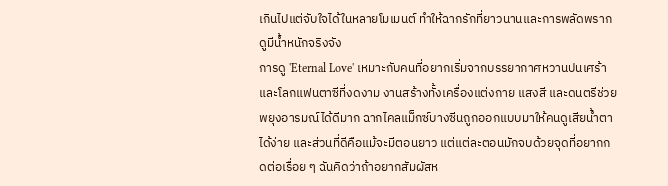เกินไปแต่จับใจได้ในหลายโมเมนต์ ทำให้ฉากรักที่ยาวนานและการพลัดพรากดูมีน้ำหนักจริงจัง
การดู 'Eternal Love' เหมาะกับคนที่อยากเริ่มจากบรรยากาศหวานปนเศร้าและโลกแฟนตาซีที่งดงาม งานสร้างทั้งเครื่องแต่งกาย แสงสี และดนตรีช่วยพยุงอารมณ์ได้ดีมาก ฉากไคลแม็กซ์บางซีนถูกออกแบบมาให้คนดูเสียน้ำตาได้ง่าย และส่วนที่ดีคือแม้จะมีตอนยาว แต่แต่ละตอนมักจบด้วยจุดที่อยากกดต่อเรื่อย ๆ ฉันคิดว่าถ้าอยากสัมผัสห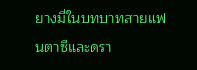ยางมี่ในบทบาทสายแฟนตาซีและดรา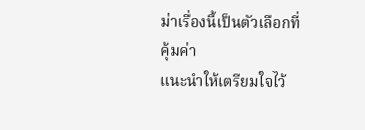ม่าเรื่องนี้เป็นตัวเลือกที่คุ้มค่า
แนะนำให้เตรียมใจไว้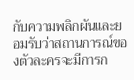กับความพลิกผันและยอมรับว่าสถานการณ์ของตัวละครจะมีการก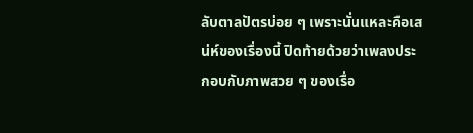ลับตาลปัตรบ่อย ๆ เพราะนั่นแหละคือเสน่ห์ของเรื่องนี้ ปิดท้ายด้วยว่าเพลงประกอบกับภาพสวย ๆ ของเรื่อ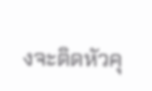งจะติดหัวคุ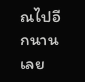ณไปอีกนานเลย